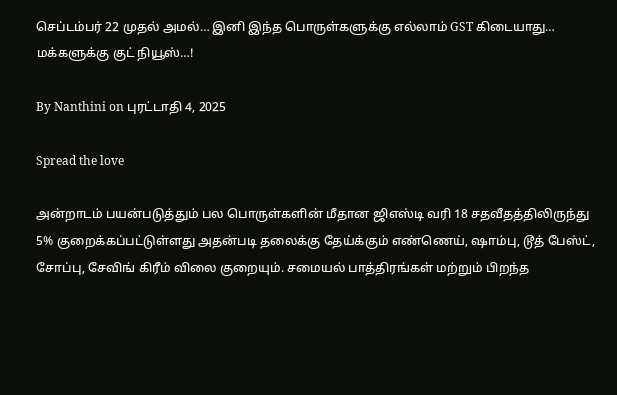செப்டம்பர் 22 முதல் அமல்… இனி இந்த பொருள்களுக்கு எல்லாம் GST கிடையாது… மக்களுக்கு குட் நியூஸ்…!

By Nanthini on புரட்டாதி 4, 2025

Spread the love

அன்றாடம் பயன்படுத்தும் பல பொருள்களின் மீதான ஜிஎஸ்டி வரி 18 சதவீதத்திலிருந்து 5% குறைக்கப்பட்டுள்ளது அதன்படி தலைக்கு தேய்க்கும் எண்ணெய், ஷாம்பு, டூத் பேஸ்ட், சோப்பு, சேவிங் கிரீம் விலை குறையும். சமையல் பாத்திரங்கள் மற்றும் பிறந்த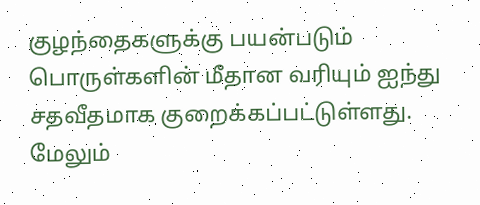குழந்தைகளுக்கு பயன்படும் பொருள்களின் மீதான வரியும் ஐந்து சதவீதமாக குறைக்கப்பட்டுள்ளது. மேலும்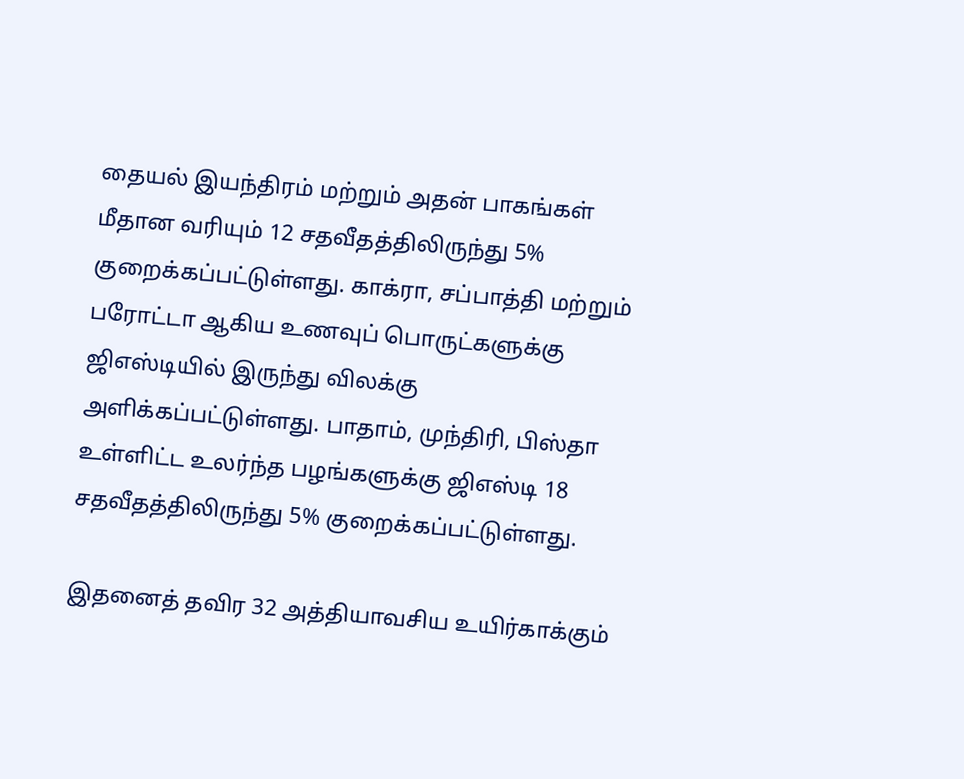தையல் இயந்திரம் மற்றும் அதன் பாகங்கள் மீதான வரியும் 12 சதவீதத்திலிருந்து 5% குறைக்கப்பட்டுள்ளது. காக்ரா, சப்பாத்தி மற்றும் பரோட்டா ஆகிய உணவுப் பொருட்களுக்கு ஜிஎஸ்டியில் இருந்து விலக்கு அளிக்கப்பட்டுள்ளது. பாதாம், முந்திரி, பிஸ்தா உள்ளிட்ட உலர்ந்த பழங்களுக்கு ஜிஎஸ்டி 18 சதவீதத்திலிருந்து 5% குறைக்கப்பட்டுள்ளது.

இதனைத் தவிர 32 அத்தியாவசிய உயிர்காக்கும்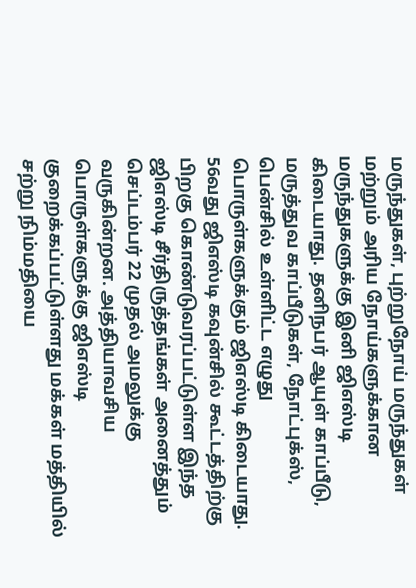மருந்துகள், புற்றுநோய் மருந்துகள் மற்றும் அரிய நோய்களுக்கான மருந்துகளுக்கு இனி ஜிஎஸ்டி கிடையாது. தனிநபர் ஆயுள் காப்பீடு, மருத்துவ காப்பீடுகள், நோட்புக்ஸ், பென்சில் உள்ளிட்ட எழுது பொருள்களுக்கும் ஜிஎஸ்டி கிடையாது. 56வது ஜிஎஸ்டி கவுன்சில் கூட்டத்திற்கு பிறகு கொண்டுவரப்பட்டுள்ள இந்த ஜிஎஸ்டி சீர்திருத்தங்கள் அனைத்தும் செப்டம்பர் 22 முதல் அமலுக்கு வருகின்றன. அத்தியாவசிய பொருள்களுக்கு ஜிஎஸ்டி குறைக்கப்பட்டுள்ளது மக்கள் மத்தியில் சற்று நிம்மதியை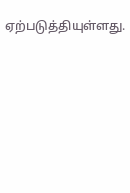ஏற்படுத்தியுள்ளது.